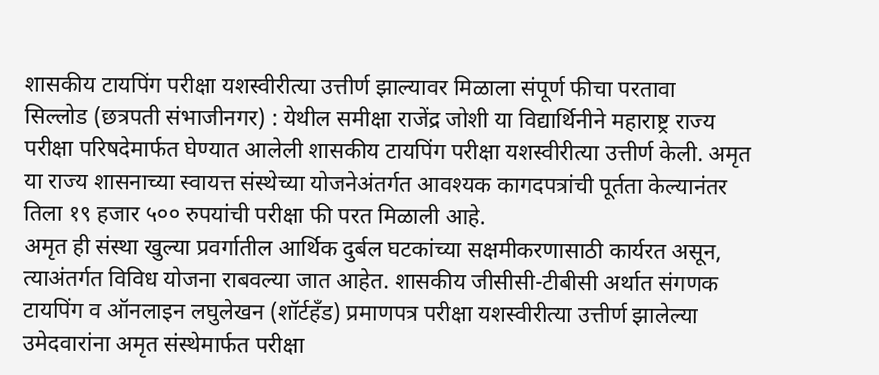शासकीय टायपिंग परीक्षा यशस्वीरीत्या उत्तीर्ण झाल्यावर मिळाला संपूर्ण फीचा परतावा
सिल्लोड (छत्रपती संभाजीनगर) : येथील समीक्षा राजेंद्र जोशी या विद्यार्थिनीने महाराष्ट्र राज्य परीक्षा परिषदेमार्फत घेण्यात आलेली शासकीय टायपिंग परीक्षा यशस्वीरीत्या उत्तीर्ण केली. अमृत या राज्य शासनाच्या स्वायत्त संस्थेच्या योजनेअंतर्गत आवश्यक कागदपत्रांची पूर्तता केल्यानंतर तिला १९ हजार ५०० रुपयांची परीक्षा फी परत मिळाली आहे.
अमृत ही संस्था खुल्या प्रवर्गातील आर्थिक दुर्बल घटकांच्या सक्षमीकरणासाठी कार्यरत असून, त्याअंतर्गत विविध योजना राबवल्या जात आहेत. शासकीय जीसीसी-टीबीसी अर्थात संगणक टायपिंग व ऑनलाइन लघुलेखन (शॉर्टहँड) प्रमाणपत्र परीक्षा यशस्वीरीत्या उत्तीर्ण झालेल्या उमेदवारांना अमृत संस्थेमार्फत परीक्षा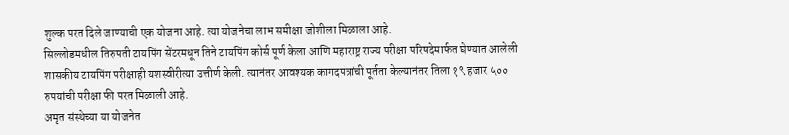शुल्क परत दिले जाण्याची एक योजना आहे. त्या योजनेचा लाभ समीक्षा जोशीला मिळाला आहे.
सिल्लोडमधील तिरुपती टायपिंग सेंटरमधून तिने टायपिंग कोर्स पूर्ण केला आणि महाराष्ट्र राज्य परीक्षा परिषदेमार्फत घेण्यात आलेली शासकीय टायपिंग परीक्षाही यशस्वीरीत्या उत्तीर्ण केली. त्यानंतर आवश्यक कागदपत्रांची पूर्तता केल्यानंतर तिला १९ हजार ५०० रुपयांची परीक्षा फी परत मिळाली आहे.
अमृत संस्थेच्या या योजनेत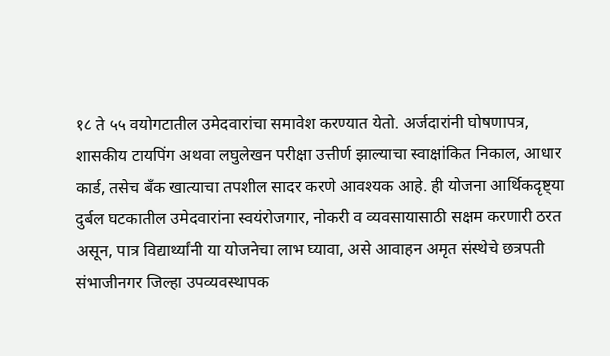१८ ते ५५ वयोगटातील उमेदवारांचा समावेश करण्यात येतो. अर्जदारांनी घोषणापत्र, शासकीय टायपिंग अथवा लघुलेखन परीक्षा उत्तीर्ण झाल्याचा स्वाक्षांकित निकाल, आधार कार्ड, तसेच बँक खात्याचा तपशील सादर करणे आवश्यक आहे. ही योजना आर्थिकदृष्ट्या दुर्बल घटकातील उमेदवारांना स्वयंरोजगार, नोकरी व व्यवसायासाठी सक्षम करणारी ठरत असून, पात्र विद्यार्थ्यांनी या योजनेचा लाभ घ्यावा, असे आवाहन अमृत संस्थेचे छत्रपती संभाजीनगर जिल्हा उपव्यवस्थापक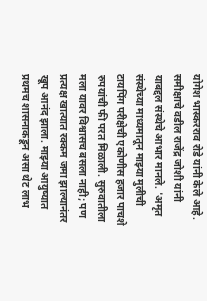योगेश भास्करराव रोडे यांनी केले आहे.
समीक्षाचे वडील राजेंद्र जोशी यांनी याबद्दल संस्थेचे आभार मानले. 'अमृत संस्थेच्या माध्यमातून माझ्या मुलीची टायपिंग परीक्षेची एकोणीस हजार पाचशे रुपयांची फी परत मिळाली. सुरुवातीला मला यावर विश्वासच बसला नाही; पण प्रत्यक्ष खात्यात रक्कम जमा झाल्यानंतर खूप आनंद झाला. माझ्या आयुष्यात प्रथमच शासनाकडून असा थेट लाभ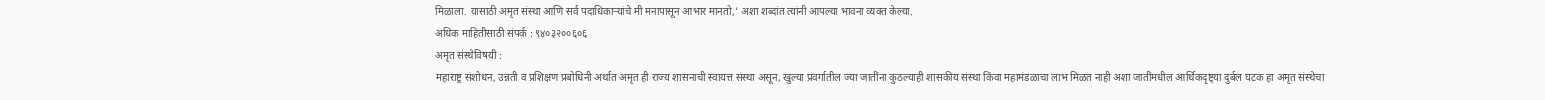मिळाला. यासाठी अमृत संस्था आणि सर्व पदाधिकाऱ्यांचे मी मनापासून आभार मानतो,' अशा शब्दांत त्यांनी आपल्या भावना व्यक्त केल्या.
अधिक माहितीसाठी संपर्क : ९४०३२००६०६
अमृत संस्थेविषयी :
महाराष्ट्र संशोधन, उन्नती व प्रशिक्षण प्रबोधिनी अर्थात अमृत ही राज्य शासनाची स्वायत्त संस्था असून, खुल्या प्रवर्गातील ज्या जातींना कुठल्याही शासकीय संस्था किंवा महामंडळाचा लाभ मिळत नाही अशा जातींमधील आर्थिकदृष्ट्या दुर्बल घटक हा अमृत संस्थेचा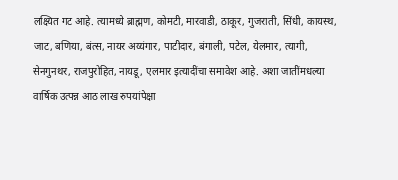लक्ष्यित गट आहे. त्यामध्ये ब्राह्मण, कोमटी, मारवाडी, ठाकूर, गुजराती, सिंधी, कायस्थ, जाट, बणिया, बंत्स, नायर अय्यंगार, पाटीदार, बंगाली, पटेल, येलमार, त्यागी, सेनगुनथर, राजपुरोहित, नायडू, एलमार इत्यादींचा समावेश आहे. अशा जातींमधल्या वार्षिक उत्पन्न आठ लाख रुपयांपेक्षा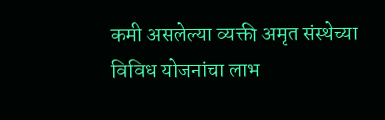कमी असलेल्या व्यक्ती अमृत संस्थेच्या विविध योजनांचा लाभ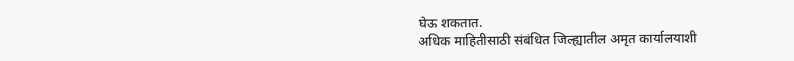घेऊ शकतात.
अधिक माहितीसाठी संबंधित जिल्ह्यातील अमृत कार्यालयाशी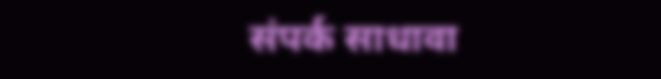संपर्क साधावा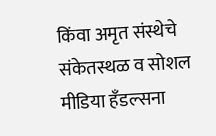किंवा अमृत संस्थेचे संकेतस्थळ व सोशल मीडिया हँडल्सना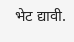भेट द्यावी.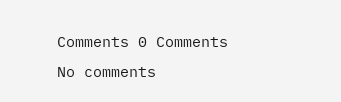Comments 0 Comments
No comments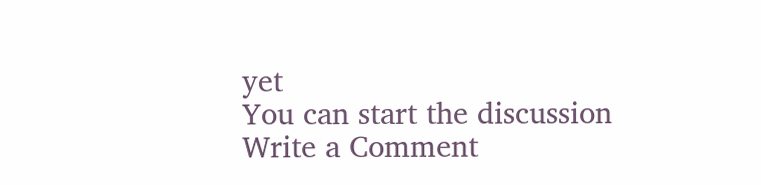yet
You can start the discussion
Write a Comment